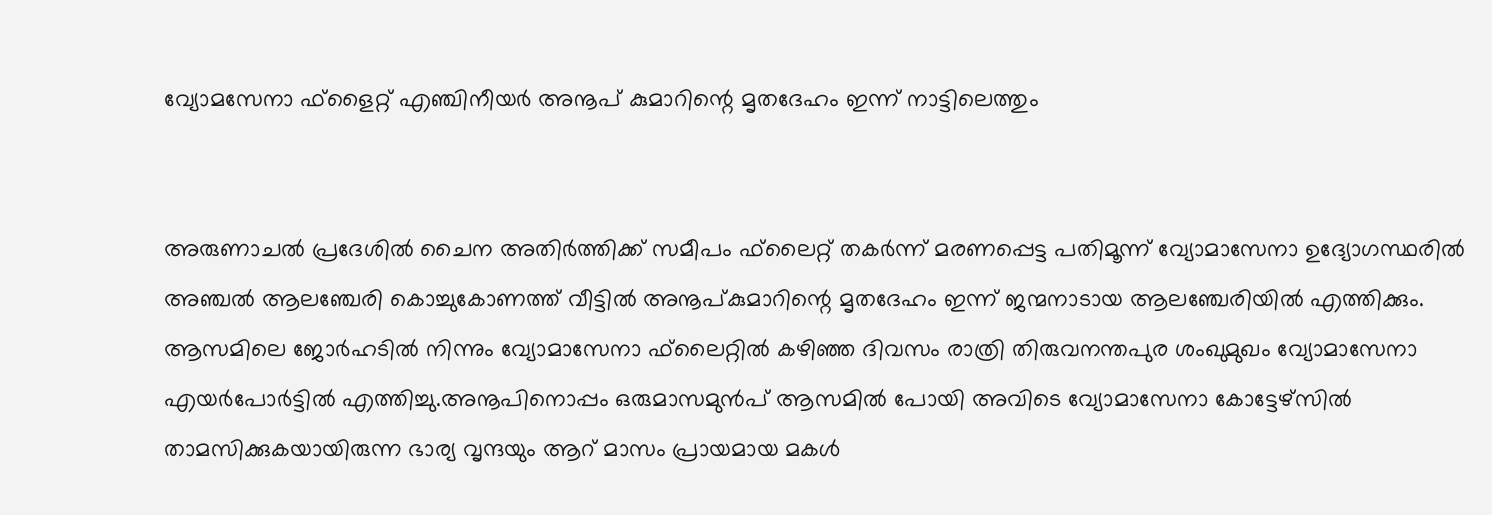വ്യോമസേനാ ഫ്‌ളൈറ്റ് എഞ്ചിനീയര്‍ അനൂപ് കുമാറിന്റെ മൃതദേഹം ഇന്ന് നാട്ടിലെത്തും


അരുണാചല്‍ പ്രദേശില്‍ ചൈന അതിര്‍ത്തിക്ക് സമീപം ഫ്‌ലൈറ്റ് തകര്‍ന്ന് മരണപ്പെട്ട പതിമൂന്ന് വ്യോമാസേനാ ഉദ്യോഗസ്ഥരില്‍ അഞ്ചല്‍ ആലഞ്ചേരി കൊച്ചുകോണത്ത് വീട്ടില്‍ അനൂപ്കുമാറിന്റെ മൃതദേഹം ഇന്ന് ജന്മനാടായ ആലഞ്ചേരിയില്‍ എത്തിക്കും. ആസമിലെ ജോര്‍ഹടില്‍ നിന്നും വ്യോമാസേനാ ഫ്‌ലൈറ്റില്‍ കഴിഞ്ഞ ദിവസം രാത്രി തിരുവനന്തപുര ശംഖുമുഖം വ്യോമാസേനാ എയര്‍പോര്‍ട്ടില്‍ എത്തിച്ചു.അനൂപിനൊപ്പം ഒരുമാസമുന്‍പ് ആസമില്‍ പോയി അവിടെ വ്യോമാസേനാ കോട്ടേഴ്‌സില്‍ താമസിക്കുകയായിരുന്ന ഭാര്യ വൃന്ദയും ആറ് മാസം പ്രായമായ മകള്‍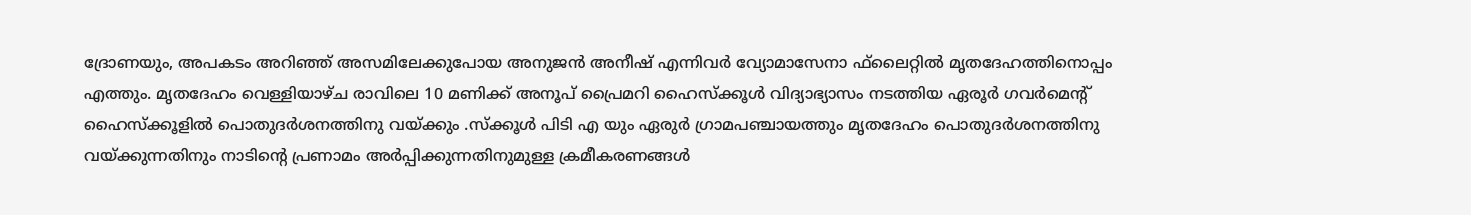ദ്രോണയും, അപകടം അറിഞ്ഞ് അസമിലേക്കുപോയ അനുജന്‍ അനീഷ് എന്നിവര്‍ വ്യോമാസേനാ ഫ്‌ലൈറ്റില്‍ മൃതദേഹത്തിനൊപ്പം എത്തും. മൃതദേഹം വെള്ളിയാഴ്ച രാവിലെ 10 മണിക്ക് അനൂപ് പ്രൈമറി ഹൈസ്‌ക്കൂള്‍ വിദ്യാഭ്യാസം നടത്തിയ ഏരൂര്‍ ഗവര്‍മെന്റ് ഹൈസ്‌ക്കൂളില്‍ പൊതുദര്‍ശനത്തിനു വയ്ക്കും .സ്‌ക്കൂള്‍ പിടി എ യും ഏരുര്‍ ഗ്രാമപഞ്ചായത്തും മൃതദേഹം പൊതുദര്‍ശനത്തിനു വയ്ക്കുന്നതിനും നാടിന്റെ പ്രണാമം അര്‍പ്പിക്കുന്നതിനുമുള്ള ക്രമീകരണങ്ങള്‍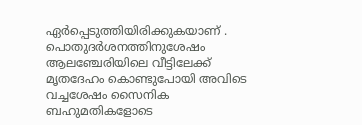ഏര്‍പ്പെടുത്തിയിരിക്കുകയാണ് . പൊതുദര്‍ശനത്തിനുശേഷം ആലഞ്ചേരിയിലെ വീട്ടിലേക്ക് മൃതദേഹം കൊണ്ടുപോയി അവിടെ വച്ചശേഷം സൈനിക ബഹുമതികളോടെ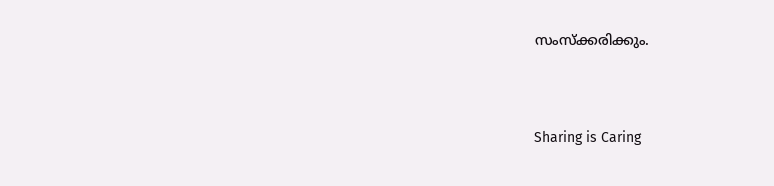സംസ്‌ക്കരിക്കും.




Sharing is Caring